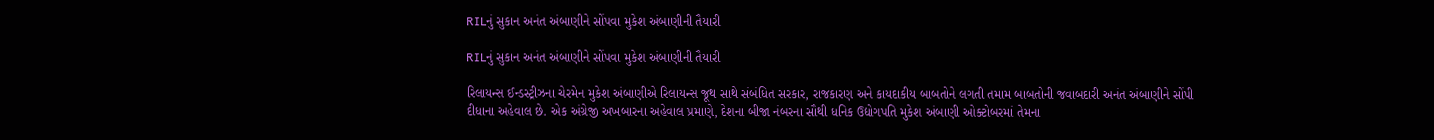RILનું સુકાન અનંત અંબાણીને સોંપવા મુકેશ અંબાણીની તૈયારી

RILનું સુકાન અનંત અંબાણીને સોંપવા મુકેશ અંબાણીની તૈયારી

રિલાયન્સ ઈન્ડસ્ટ્રીઝના ચેરમેન મુકેશ અંબાણીએ રિલાયન્સ જૂથ સાથે સંબંધિત સરકાર, રાજકારણ અને કાયદાકીય બાબતોને લગતી તમામ બાબતોની જવાબદારી અનંત અંબાણીને સોંપી દીધાના અહેવાલ છે. એક અંગ્રેજી અખબારના અહેવાલ પ્રમાણે, દેશના બીજા નંબરના સૌથી ધનિક ઉદ્યોગપતિ મુકેશ અંબાણી ઓક્ટોબરમાં તેમના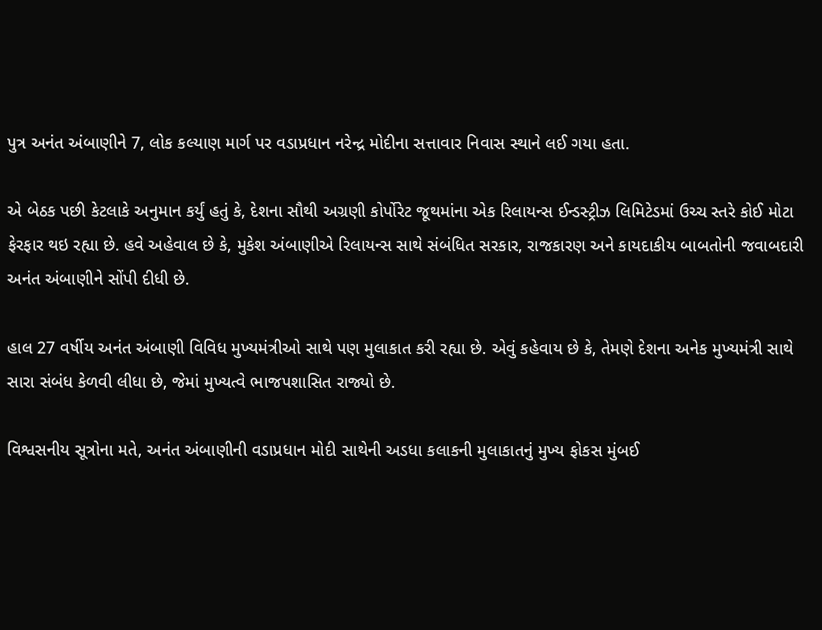પુત્ર અનંત અંબાણીને 7, લોક કલ્યાણ માર્ગ પર વડાપ્રધાન નરેન્દ્ર મોદીના સત્તાવાર નિવાસ સ્થાને લઈ ગયા હતા.

એ બેઠક પછી કેટલાકે અનુમાન કર્યું હતું કે, દેશના સૌથી અગ્રણી કોર્પોરેટ જૂથમાંના એક રિલાયન્સ ઈન્ડસ્ટ્રીઝ લિમિટેડમાં ઉચ્ચ સ્તરે કોઈ મોટા ફેરફાર થઇ રહ્યા છે. હવે અહેવાલ છે કે, મુકેશ અંબાણીએ રિલાયન્સ સાથે સંબંધિત સરકાર, રાજકારણ અને કાયદાકીય બાબતોની જવાબદારી અનંત અંબાણીને સોંપી દીધી છે.

હાલ 27 વર્ષીય અનંત અંબાણી વિવિધ મુખ્યમંત્રીઓ સાથે પણ મુલાકાત કરી રહ્યા છે. એવું કહેવાય છે કે, તેમણે દેશના અનેક મુખ્યમંત્રી સાથે સારા સંબંધ કેળવી લીધા છે, જેમાં મુખ્યત્વે ભાજપશાસિત રાજ્યો છે.

વિશ્વસનીય સૂત્રોના મતે, અનંત અંબાણીની વડાપ્રધાન મોદી સાથેની અડધા કલાકની મુલાકાતનું મુખ્ય ફોકસ મુંબઈ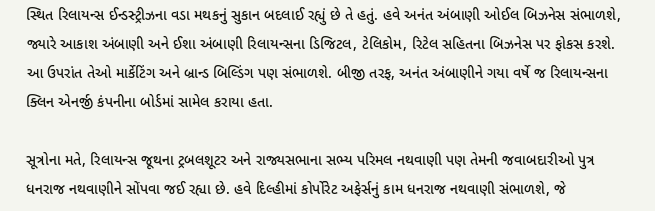સ્થિત રિલાયન્સ ઈન્ડસ્ટ્રીઝના વડા મથકનું સુકાન બદલાઈ રહ્યું છે તે હતું. હવે અનંત અંબાણી ઓઈલ બિઝનેસ સંભાળશે, જ્યારે આકાશ અંબાણી અને ઈશા અંબાણી રિલાયન્સના ડિજિટલ, ટેલિકોમ, રિટેલ સહિતના બિઝનેસ પર ફોકસ કરશે. આ ઉપરાંત તેઓ માર્કેટિંગ અને બ્રાન્ડ બિલ્ડિંગ પણ સંભાળશે. બીજી તરફ, અનંત અંબાણીને ગયા વર્ષે જ રિલાયન્સના ક્લિન એનર્જી કંપનીના બોર્ડમાં સામેલ કરાયા હતા.

સૂત્રોના મતે, રિલાયન્સ જૂથના ટ્રબલશૂટર અને રાજ્યસભાના સભ્ય પરિમલ નથવાણી પણ તેમની જવાબદારીઓ પુત્ર ધનરાજ નથવાણીને સોંપવા જઈ રહ્યા છે. હવે દિલ્હીમાં કોર્પોરેટ અફેર્સનું કામ ધનરાજ નથવાણી સંભાળશે, જે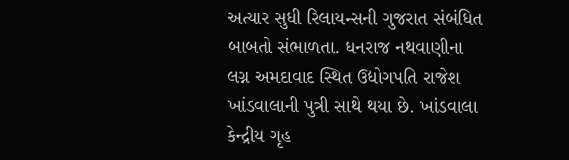અત્યાર સુધી રિલાયન્સની ગુજરાત સંબંધિત બાબતો સંભાળતા. ધનરાજ નથવાણીના લગ્ન અમદાવાદ સ્થિત ઉદ્યોગપતિ રાજેશ ખાંડવાલાની પુત્રી સાથે થયા છે. ખાંડવાલા કેન્દ્રીય ગૃહ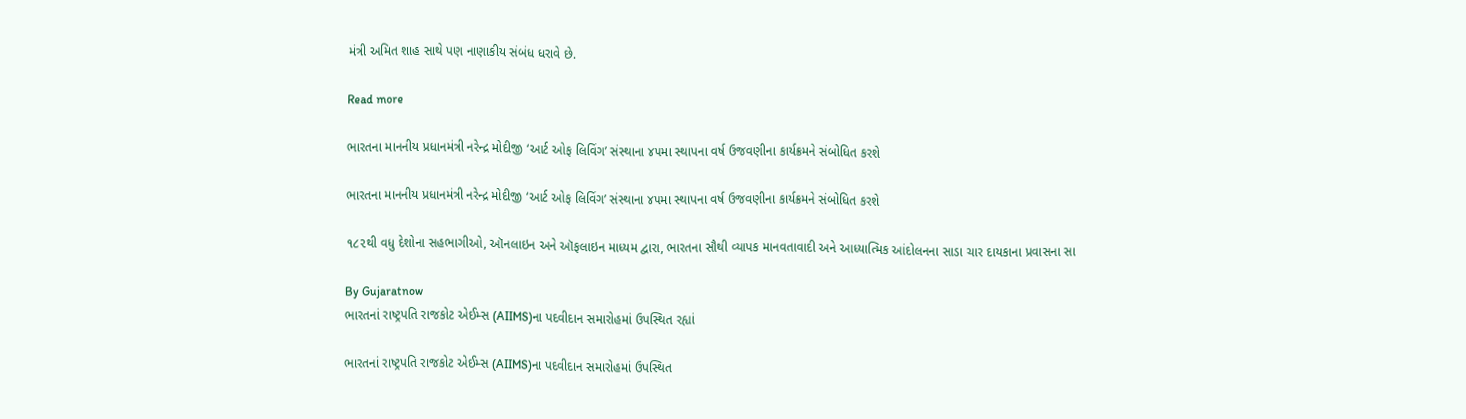મંત્રી અમિત શાહ સાથે પણ નાણાકીય સંબંધ ધરાવે છે.

Read more

ભારતના માનનીય પ્રધાનમંત્રી નરેન્દ્ર મોદીજી ‘આર્ટ ઓફ લિવિંગ’ સંસ્થાના ૪૫મા સ્થાપના વર્ષ ઉજવણીના કાર્યક્રમને સંબોધિત કરશે

ભારતના માનનીય પ્રધાનમંત્રી નરેન્દ્ર મોદીજી ‘આર્ટ ઓફ લિવિંગ’ સંસ્થાના ૪૫મા સ્થાપના વર્ષ ઉજવણીના કાર્યક્રમને સંબોધિત કરશે

૧૮૨થી વધુ દેશોના સહભાગીઓ, ઑનલાઇન અને ઑફલાઇન માધ્યમ દ્વારા, ભારતના સૌથી વ્યાપક માનવતાવાદી અને આધ્યાત્મિક આંદોલનના સાડા ચાર દાયકાના પ્રવાસના સા

By Gujaratnow
ભારતનાં રાષ્ટ્રપતિ રાજકોટ એઈમ્સ (AIIMS)ના પદવીદાન સમારોહમાં ઉપસ્થિત રહ્યાં

ભારતનાં રાષ્ટ્રપતિ રાજકોટ એઈમ્સ (AIIMS)ના પદવીદાન સમારોહમાં ઉપસ્થિત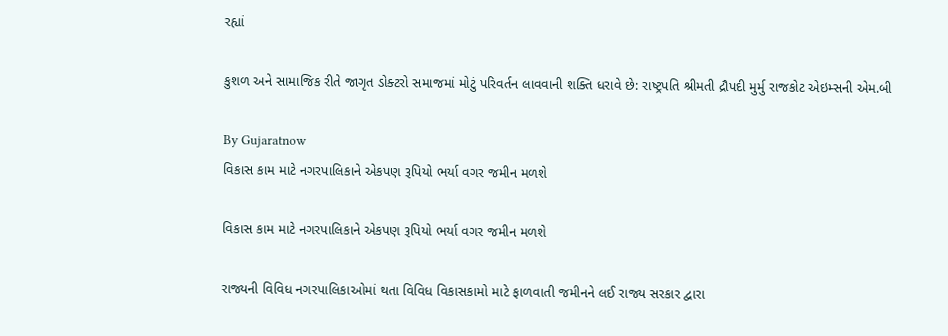રહ્યાં

કુશળ અને સામાજિક રીતે જાગૃત ડોક્ટરો સમાજમાં મોટું પરિવર્તન લાવવાની શક્તિ ધરાવે છે: રાષ્ટ્રપતિ શ્રીમતી દ્રૌપદી મુર્મુ રાજકોટ એઇમ્સની એમ.બી

By Gujaratnow
વિકાસ કામ માટે નગરપાલિકાને એકપણ રૂપિયો ભર્યા વગર જમીન મળશે

વિકાસ કામ માટે નગરપાલિકાને એકપણ રૂપિયો ભર્યા વગર જમીન મળશે

રાજ્યની વિવિધ નગરપાલિકાઓમાં થતા વિવિધ વિકાસકામો માટે ફાળવાતી જમીનને લઈ રાજ્ય સરકાર દ્વારા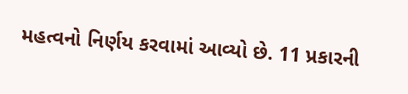મહત્વનો નિર્ણય કરવામાં આવ્યો છે. 11 પ્રકારની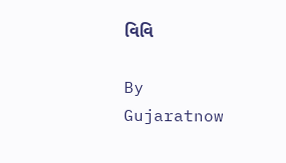વિવિ

By Gujaratnow